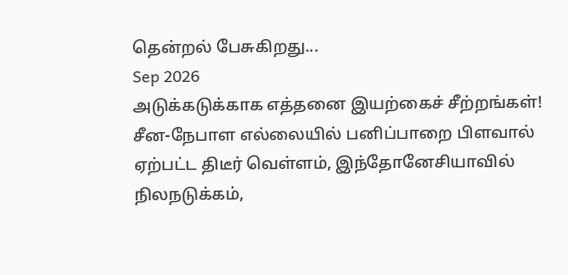தென்றல் பேசுகிறது...
Sep 2026
அடுக்கடுக்காக எத்தனை இயற்கைச் சீற்றங்கள்! சீன-நேபாள எல்லையில் பனிப்பாறை பிளவால் ஏற்பட்ட திடீர் வெள்ளம், இந்தோனேசியாவில் நிலநடுக்கம்,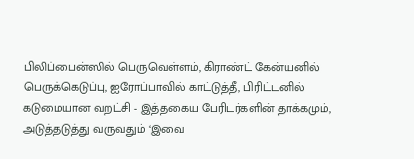பிலிப்பைன்ஸில் பெருவெள்ளம், கிராண்ட் கேன்யனில் பெருக்கெடுப்பு, ஐரோப்பாவில் காட்டுத்தீ, பிரிட்டனில் கடுமையான வறட்சி - இத்தகைய பேரிடர்களின் தாக்கமும், அடுத்தடுத்து வருவதும் ‘இவை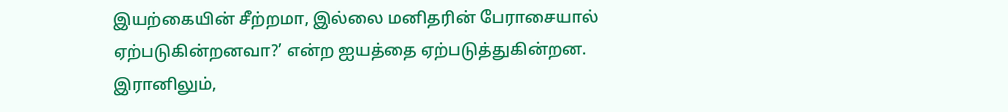இயற்கையின் சீற்றமா, இல்லை மனிதரின் பேராசையால் ஏற்படுகின்றனவா?’ என்ற ஐயத்தை ஏற்படுத்துகின்றன.
இரானிலும்,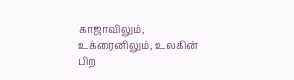காஜாவிலும், உக்ரைனிலும், உலகின் பிற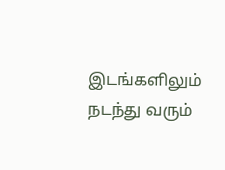இடங்களிலும் நடந்து வரும்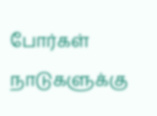போர்கள் நாடுகளுக்கு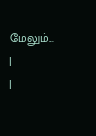மேலும்...
|
|